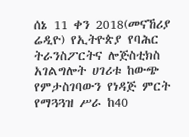ሰኔ 11 ቀን 2018(መናኸሪያ ሬዲዮ) የኢትዮጵያ የባሕር ትራንስፖርትና ሎጅስቲክስ አገልግሎት ሀገሪቱ ከውጭ የምታስገባውን የነዳጅ ምርት የማጓጓዝ ሥራ ከ40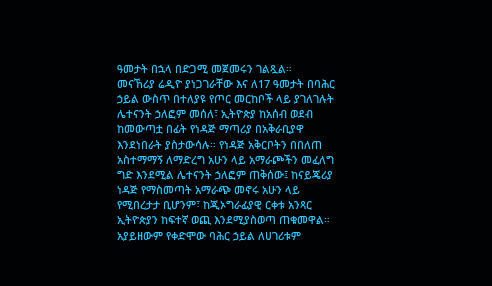ዓመታት በኋላ በድጋሚ መጀመሩን ገልጿል።
መናኸሪያ ሬዲዮ ያነጋገራቸው እና ለ17 ዓመታት በባሕር ኃይል ውስጥ በተለያዩ የጦር መርከቦች ላይ ያገለገሉት ሌተናንት ኃለፎም መሰለ፣ ኢትዮጵያ ከአሰብ ወደብ ከመውጣቷ በፊት የነዳጅ ማጣሪያ በአቅራቢያዋ እንደነበራት ያስታውሳሉ። የነዳጅ አቅርቦትን በበለጠ አስተማማኝ ለማድረግ አሁን ላይ አማራጮችን መፈለግ ግድ እንደሚል ሌተናንት ኃለፎም ጠቅሰው፤ ከናይጄሪያ ነዳጅ የማስመጣት አማራጭ መኖሩ አሁን ላይ የሚበረታታ ቢሆንም፣ ከጂኦግራፊያዊ ርቀቱ አንጻር ኢትዮጵያን ከፍተኛ ወጪ እንደሚያስወጣ ጠቁመዋል።
አያይዘውም የቀድሞው ባሕር ኃይል ለሀገሪቱም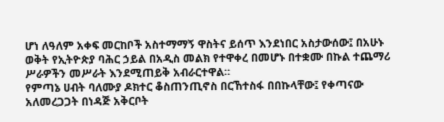ሆነ ለዓለም አቀፍ መርከቦች አስተማማኝ ዋስትና ይሰጥ እንደነበር አስታውሰው፤ በአሁኑ ወቅት የኢትዮጵያ ባሕር ኃይል በአዲስ መልክ የተዋቀረ በመሆኑ በተቋሙ በኩል ተጨማሪ ሥራዎችን መሥራት እንደሚጠይቅ አብራርተዋል።
የምጣኔ ሀብት ባለሙያ ዶክተር ቆስጠንጢኖስ በርኸተስፋ በበኩላቸው፤ የቀጣናው አለመረጋጋት በነዳጅ አቅርቦት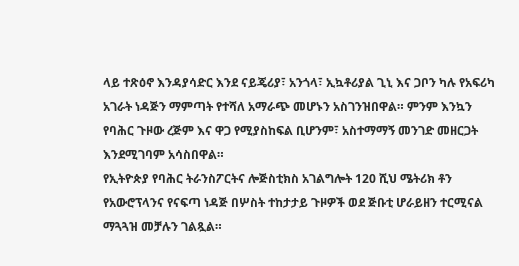ላይ ተጽዕኖ እንዳያሳድር እንደ ናይጄሪያ፣ አንጎላ፣ ኢኳቶሪያል ጊኒ እና ጋቦን ካሉ የአፍሪካ አገራት ነዳጅን ማምጣት የተሻለ አማራጭ መሆኑን አስገንዝበዋል። ምንም እንኳን የባሕር ጉዞው ረጅም እና ዋጋ የሚያስከፍል ቢሆንም፣ አስተማማኝ መንገድ መዘርጋት እንደሚገባም አሳስበዋል።
የኢትዮጵያ የባሕር ትራንስፖርትና ሎጅስቲክስ አገልግሎት 120 ሺህ ሜትሪክ ቶን የአውሮፕላንና የናፍጣ ነዳጅ በሦስት ተከታታይ ጉዞዎች ወደ ጅቡቲ ሆራይዘን ተርሚናል ማጓጓዝ መቻሉን ገልጿል።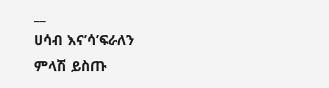__
ሀሳብ እና’ሳ’ፍራለን
ምላሽ ይስጡ